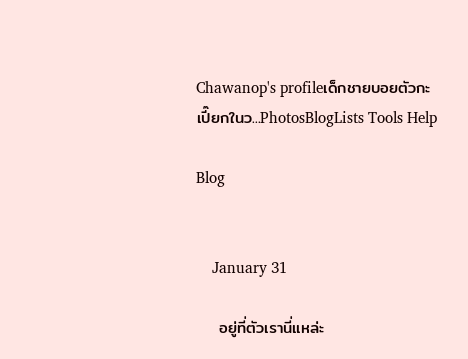Chawanop's profileเด็กชายบอยตัวกะเปี๊ยกในว...PhotosBlogLists Tools Help

Blog


    January 31

    อยู่ที่ตัวเรานี่แหล่ะ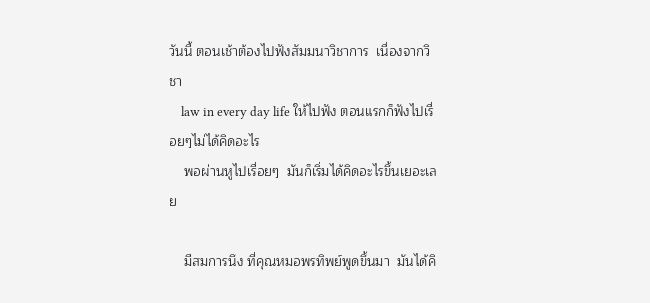วันนี้ ตอนเช้าต้องไปฟังสัมมนาวิชาการ  เนื่องจากวิชา
    law in every day life ให้ไปฟัง ตอนแรกก็ฟังไปเรื่อยๆไม่ได้คิดอะไร
    พอผ่านหูไปเรื่อยๆ  มันก็เริ่มได้คิดอะไรขึ้นเยอะเลย

    มีสมการนึง ที่คุณหมอพรทิพย์พูดขึ้นมา  มันได้คิ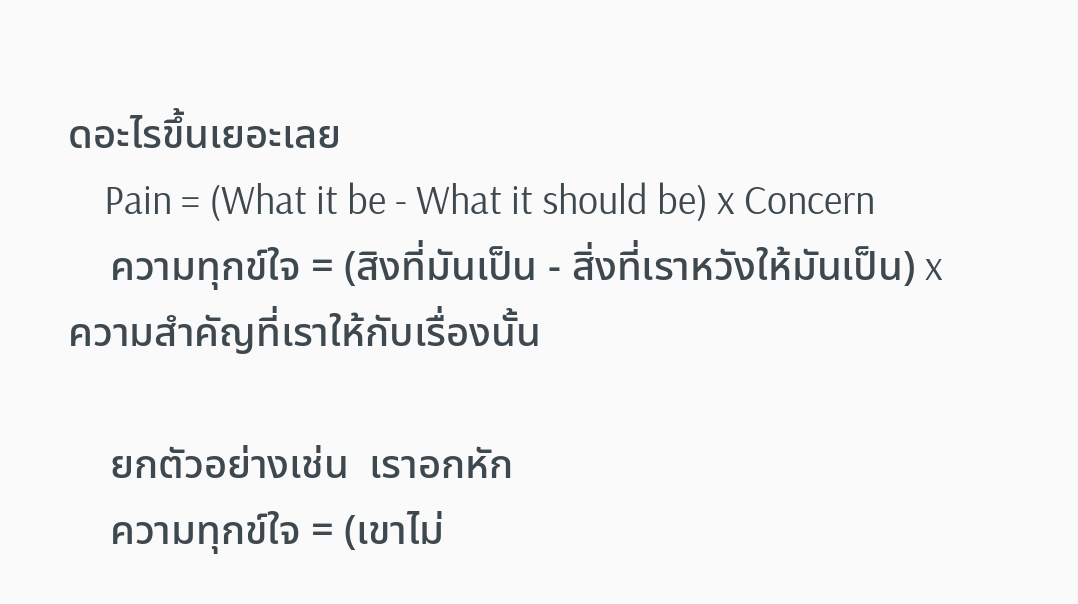ดอะไรขึ้นเยอะเลย
    Pain = (What it be - What it should be) x Concern
    ความทุกข์ใจ = (สิงที่มันเป็น - สิ่งที่เราหวังให้มันเป็น) x  ความสำคัญที่เราให้กับเรื่องนั้น

    ยกตัวอย่างเช่น  เราอกหัก
    ความทุกข์ใจ = (เขาไม่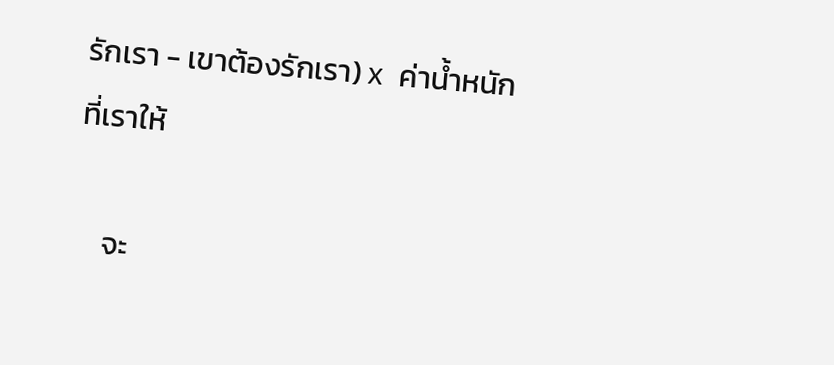รักเรา - เขาต้องรักเรา) x  ค่าน้ำหนักที่เราให้

    จะ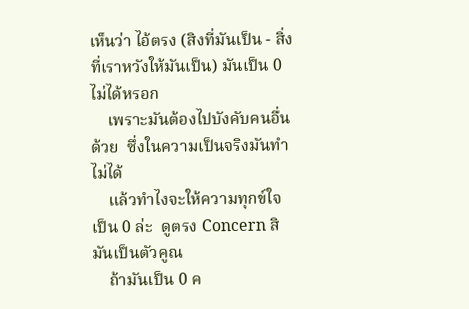เห็นว่า ไอ้ตรง (สิงที่มันเป็น - สิ่งที่เราหวังให้มันเป็น) มันเป็น 0 ไม่ได้หรอก
    เพราะมันต้องไปบังคับคนอื่นด้วย  ซึ่งในความเป็นจริงมันทำไม่ได้
    แล้วทำไงจะให้ความทุกข์ใจเป็น 0 ล่ะ  ดูตรง Concern สิ มันเป็นตัวคูณ
    ถ้ามันเป็น 0 ค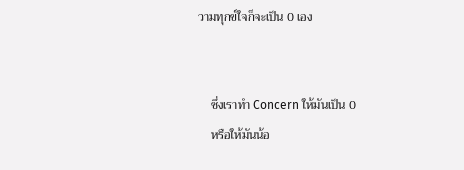วามทุกข์ใจก็จะเป็น 0 เอง


    ซึ่งเราทำ Concern ให้มันเป็น 0
    หรือให้มันน้อ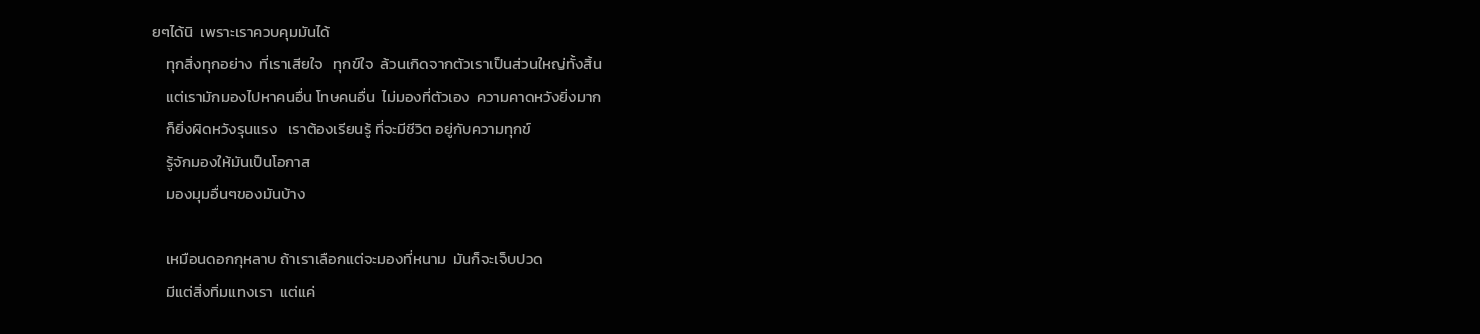ยๆได้นิ  เพราะเราควบคุมมันได้
    ทุกสิ่งทุกอย่าง  ที่เราเสียใจ   ทุกข์ใจ  ล้วนเกิดจากตัวเราเป็นส่วนใหญ่ทั้งสิ้น
    แต่เรามักมองไปหาคนอื่น โทษคนอื่น  ไม่มองที่ตัวเอง  ความคาดหวังยิ่งมาก
    ก็ยิ่งผิดหวังรุนแรง   เราต้องเรียนรู้ ที่จะมีชีวิต อยู่กับความทุกข์
    รู้จักมองให้มันเป็นโอกาส
    มองมุมอื่นๆของมันบ้าง

    เหมือนดอกกุหลาบ ถ้าเราเลือกแต่จะมองที่หนาม  มันก็จะเจ็บปวด
    มีแต่สิ่งทิ่มแทงเรา  แต่แค่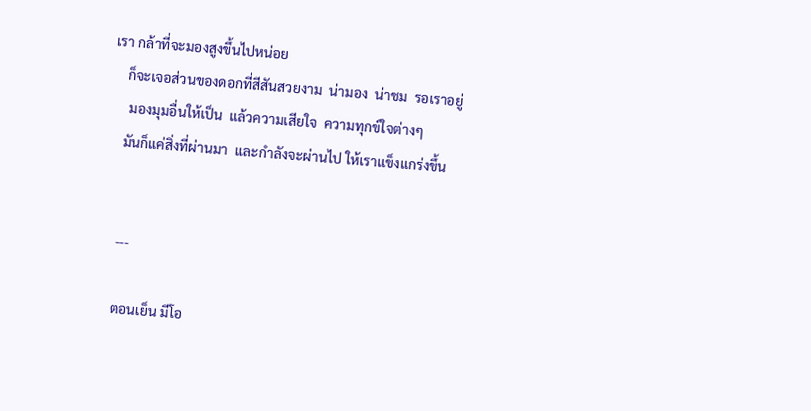เรา กล้าที่จะมองสูงขึ้นไปหน่อย
    ก็จะเจอส่วนของดอกที่สีสันสวยงาม  น่ามอง  น่าชม  รอเราอยู่
     มองมุมอื่นให้เป็น  แล้วความเสียใจ  ความทุกข์ใจต่างๆ
    มันก็แค่สิ่งที่ผ่านมา  และกำลังจะผ่านไป ให้เราแข็งแกร่งขึ้น


    ---

    ตอนเย็น มีโอ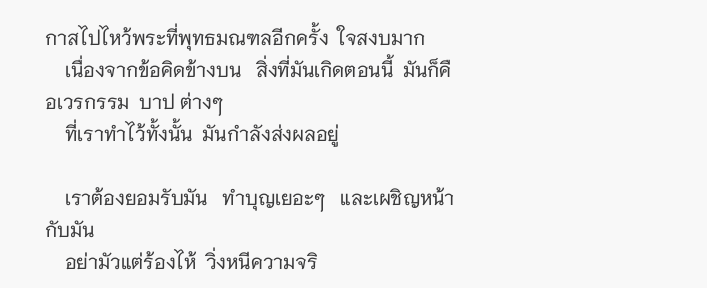กาสไปไหว้พระที่พุทธมณฑลอีกครั้ง  ใจสงบมาก
    เนื่องจากข้อคิดข้างบน   สิ่งที่มันเกิดตอนนี้  มันก็คือเวรกรรม  บาป ต่างๆ
    ที่เราทำไว้ทั้งนั้น  มันกำลังส่งผลอยู่

    เราต้องยอมรับมัน   ทำบุญเยอะๆ   และเผชิญหน้ากับมัน
    อย่ามัวแต่ร้องไห้  วิ่งหนีความจริ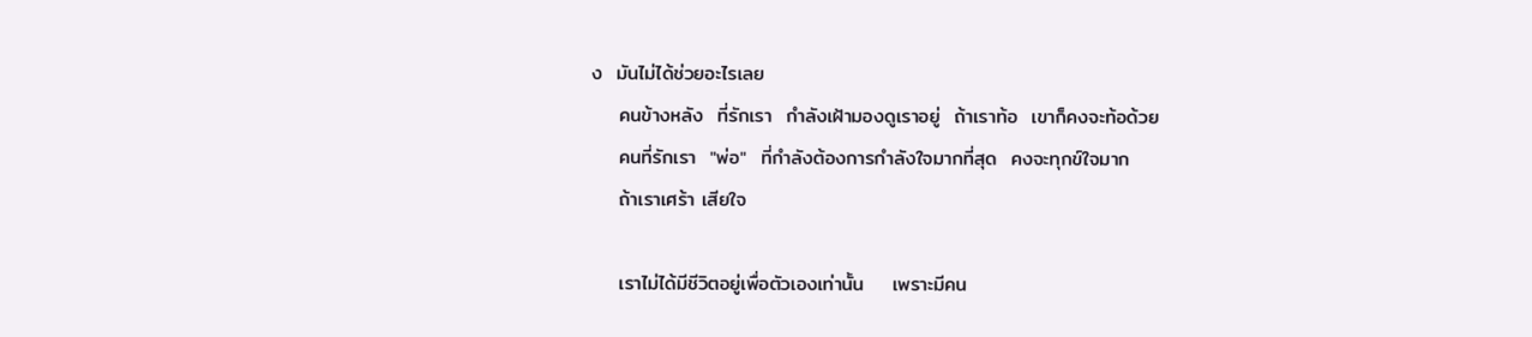ง  มันไม่ได้ช่วยอะไรเลย
    คนข้างหลัง  ที่รักเรา  กำลังเฝ้ามองดูเราอยู่  ถ้าเราท้อ  เขาก็คงจะท้อด้วย
    คนที่รักเรา  "พ่อ"  ที่กำลังต้องการกำลังใจมากที่สุด  คงจะทุกข์ใจมาก
    ถ้าเราเศร้า เสียใจ

    เราไม่ได้มีชีวิตอยู่เพื่อตัวเองเท่านั้น    เพราะมีคน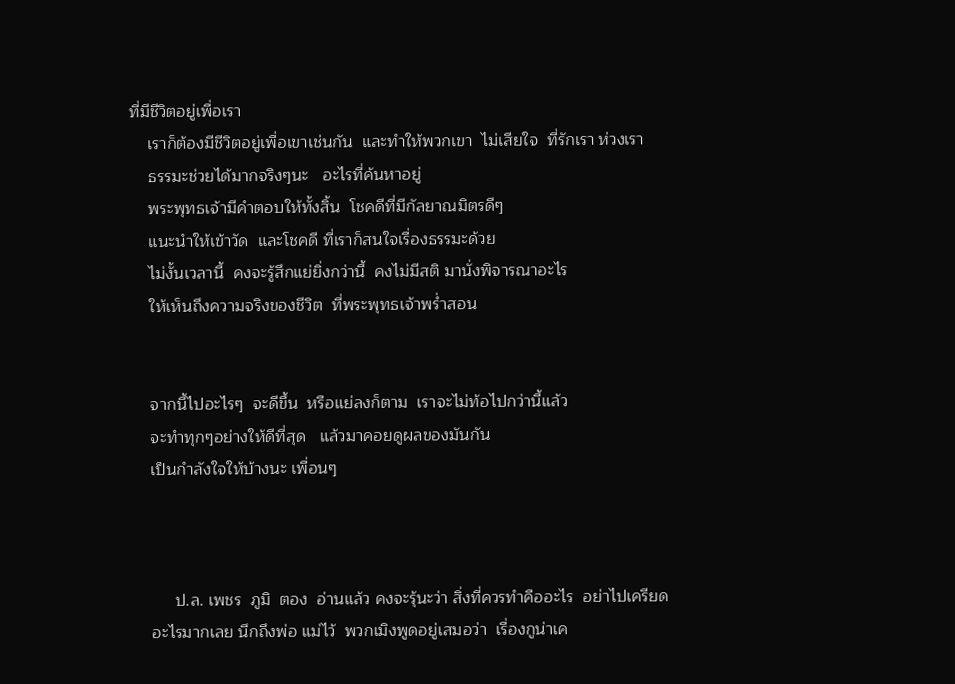ที่มีชีวิตอยู่เพื่อเรา
    เราก็ต้องมีชีวิตอยู่เพื่อเขาเช่นกัน  และทำให้พวกเขา  ไม่เสียใจ  ที่รักเรา ห่วงเรา
    ธรรมะช่วยได้มากจริงๆนะ   อะไรที่ค้นหาอยู่
    พระพุทธเจ้ามีคำตอบให้ทั้งสิ้น  โชคดีที่มีกัลยาณมิตรดีๆ
    แนะนำให้เข้าวัด  และโชคดี ที่เราก็สนใจเรื่องธรรมะด้วย
    ไม่งั้นเวลานี้  คงจะรู้สึกแย่ยิ่งกว่านี้  คงไม่มีสติ มานั่งพิจารณาอะไร
    ให้เห็นถึงความจริงของชีวิต  ที่พระพุทธเจ้าพร่ำสอน


    จากนี้ไปอะไรๆ  จะดีขึ้น  หรือแย่ลงก็ตาม  เราจะไม่ท้อไปกว่านี้แล้ว
    จะทำทุกๆอย่างให้ดีที่สุด   แล้วมาคอยดูผลของมันกัน
    เป็นกำลังใจให้บ้างนะ เพื่อนๆ



         ป.ล. เพชร  ภูมิ  ตอง  อ่านแล้ว คงจะรุ้นะว่า สิ่งที่ควรทำคืออะไร  อย่าไปเครียด
    อะไรมากเลย นึกถึงพ่อ แม่ไว้  พวกเมิงพูดอยู่เสมอว่า  เรื่องกูน่าเค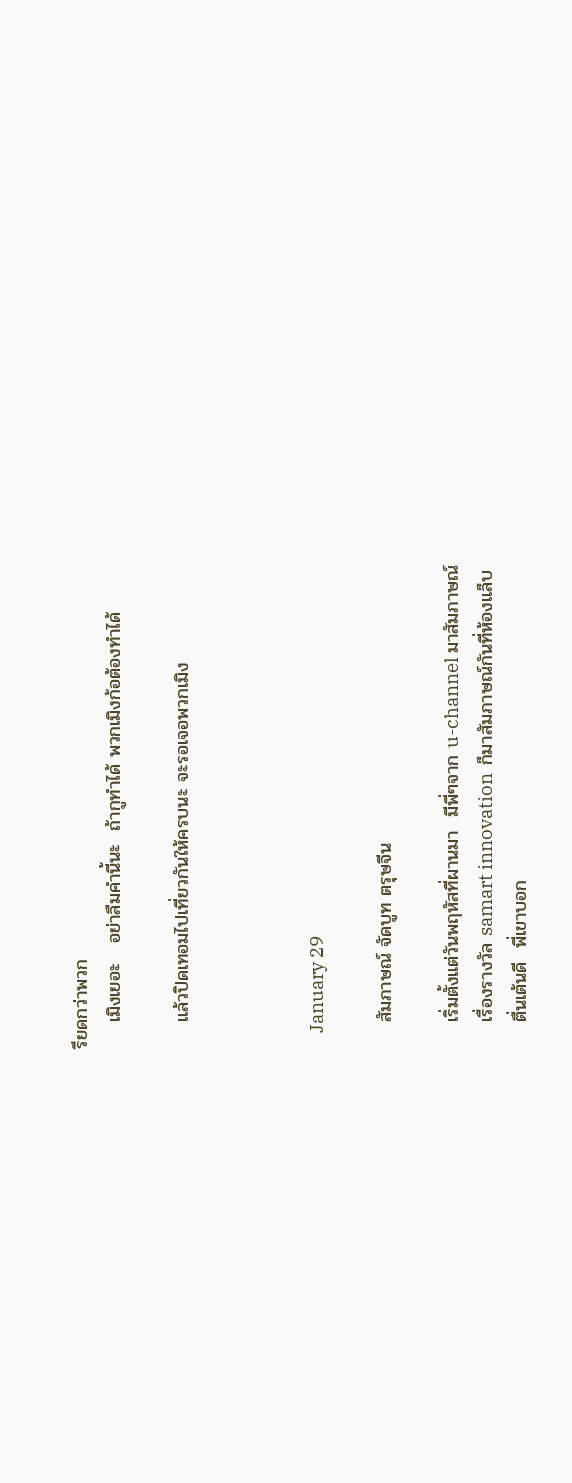รียดกว่าพวก
    เมิงเยอะ   อย่าลืมคำนี้นะ  ถ้ากูทำได้ พวกเมิงก้อต้องทำได้

    แล้วปิดเทอมไปเที่ยวกันให้ครบนะ จะรอเจอพวกเมิง



    January 29

    สัมภาษณ์ จัดบูท ตรุษจีน

    เริ่มตั้งแต่วันพฤหัสที่ผานมา  มีพี่ๆจาก u-channel มาสัมภาษณ์
    เรื่องรางวัล samart innovation  ก็มาสัมภาษณ์กันที่ห้องแล็บ
    ตื่นเต้นดี  พี่เขาบอก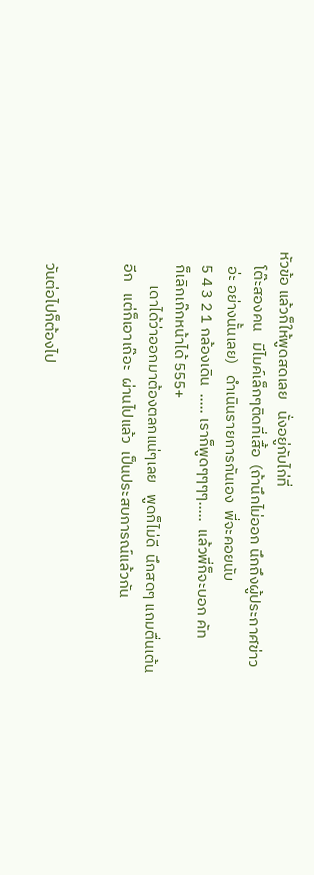หัวข้อ แล้วก็ให้พูดสดเลย   นั่งอยู่กับไก่ที่
    โต๊ะสองคน   มีไมค์เล็กๆติดที่เสื้อ  (ถ้านึกไม่ออก นึกถึงผู้ประกาศข่าว
    อ่ะ อย่างนั้นเลย)   ดำเนินรายการกันเอง  พี่จะคอยนับ
    5 4 3 2 1 กล้องเดิน  ..... เราก็พูดๆๆๆๆ.....  แล้วพี่ก็จะบอก คัท
    ก็เลิกเก๊กหน้าได้ 555+
          เดาได้ว่าออกมาต้องตลกแน่ๆเลย   พูดก็ไม่ดี  นึกสดๆ แถมตื่นเต้น
    อีก   แต่ก็เอาเถ๊อะ  ผ่านไปแล้ว  เป็นประสบการณ์แล้วกัน


    วันต่อไปก็ต้องไป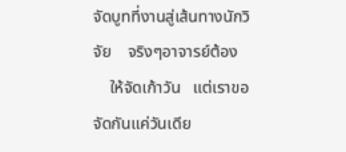จัดบูทที่งานสู่เส้นทางนักวิจัย    จริงๆอาจารย์ต้อง
    ให้จัดเก้าวัน   แต่เราขอจัดกันแค่วันเดีย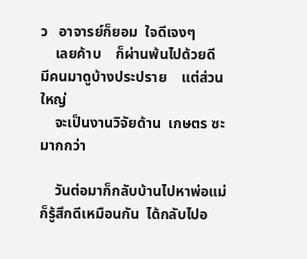ว   อาจารย์ก็ยอม  ใจดีเจงๆ
    เลยค้าบ    ก็ผ่านพ้นไปด้วยดี   มีคนมาดูบ้างประปราย    แต่ส่วนใหญ่
    จะเป็นงานวิจัยด้าน  เกษตร ซะมากกว่า

    วันต่อมาก็กลับบ้านไปหาพ่อแม่    ก็รู้สึกดีเหมือนกัน  ได้กลับไปอ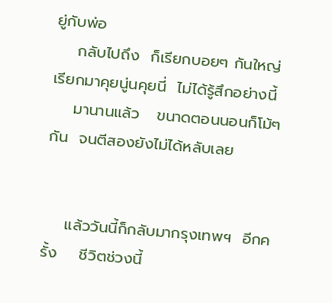ยู่กับพ่อ
    กลับไปถึง  ก็เรียกบอยๆ กันใหญ่  เรียกมาคุยนู่นคุยนี่  ไม่ได้รู้สึกอย่างนี้
    มานานแล้ว   ขนาดตอนนอนก็โม้ๆกัน  จนตีสองยังไม่ได้หลับเลย


    แล้ววันนี้ก็กลับมากรุงเทพฯ  อีกครั้ง    ชีวิตช่วงนี้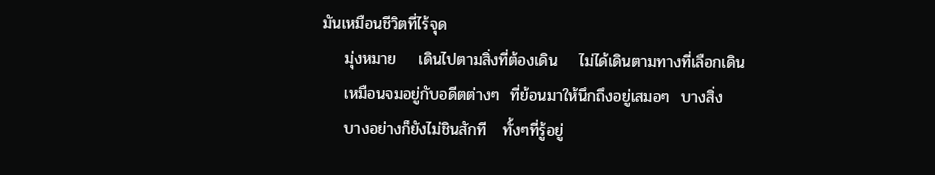มันเหมือนชีวิตที่ไร้จุด
    มุ่งหมาย    เดินไปตามสิ่งที่ต้องเดิน    ไม่ได้เดินตามทางที่เลือกเดิน
    เหมือนจมอยู่กับอดีตต่างๆ  ที่ย้อนมาให้นึกถึงอยู่เสมอๆ  บางสิ่ง
    บางอย่างก็ยังไม่ชินสักที   ทั้งๆที่รู้อยู่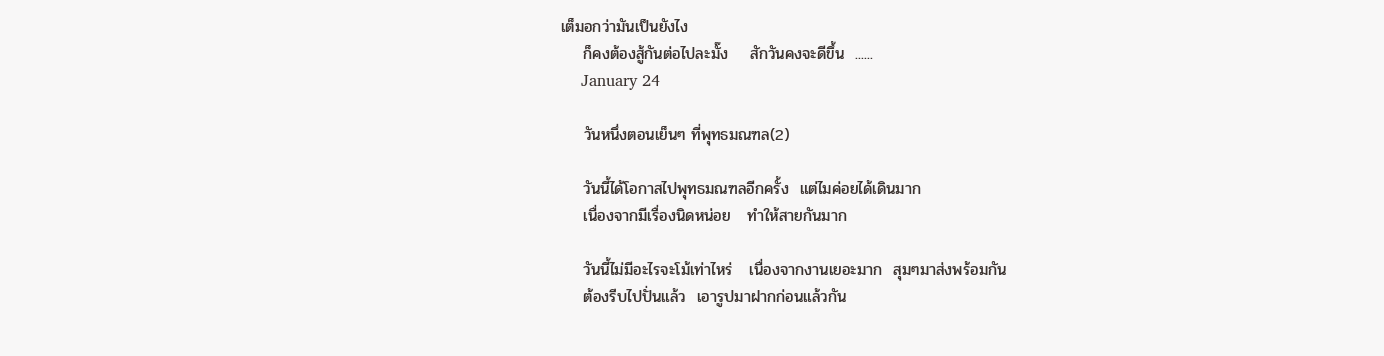เต็มอกว่ามันเป็นยังไง
    ก็คงต้องสู้กันต่อไปละมั๊ง    สักวันคงจะดีขึ้น  ......
    January 24

    วันหนึ่งตอนเย็นๆ ที่พุทธมณฑล(2)

    วันนี้ได้โอกาสไปพุทธมณฑลอีกครั้ง  แต่ไมค่อยได้เดินมาก
    เนื่องจากมีเรื่องนิดหน่อย   ทำให้สายกันมาก

    วันนี้ไม่มีอะไรจะโม้เท่าไหร่   เนื่องจากงานเยอะมาก  สุมๆมาส่งพร้อมกัน
    ต้องรีบไปปั่นแล้ว  เอารูปมาฝากก่อนแล้วกัน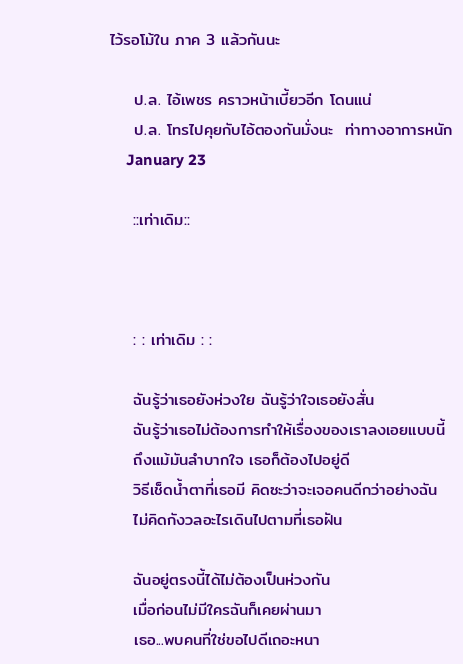ไว้รอโม้ใน ภาค 3 แล้วกันนะ

    ป.ล. ไอ้เพชร คราวหน้าเบี้ยวอีก โดนแน่
    ป.ล. โทรไปคุยกับไอ้ตองกันมั่งนะ  ท่าทางอาการหนัก
    January 23

    ::เท่าเดิม::



    : : เท่าเดิม : :

    ฉันรู้ว่าเธอยังห่วงใย ฉันรู้ว่าใจเธอยังสั่น
    ฉันรู้ว่าเธอไม่ต้องการทำให้เรื่องของเราลงเอยแบบนี้
    ถึงแม้มันลำบากใจ เธอก็ต้องไปอยู่ดี
    วิธีเช็ดน้ำตาที่เธอมี คิดซะว่าจะเจอคนดีกว่าอย่างฉัน
    ไม่คิดกังวลอะไรเดินไปตามที่เธอฝัน

    ฉันอยู่ตรงนี้ได้ไม่ต้องเป็นห่วงกัน
    เมื่อก่อนไม่มีใครฉันก็เคยผ่านมา
    เธอ...พบคนที่ใช่ขอไปดีเถอะหนา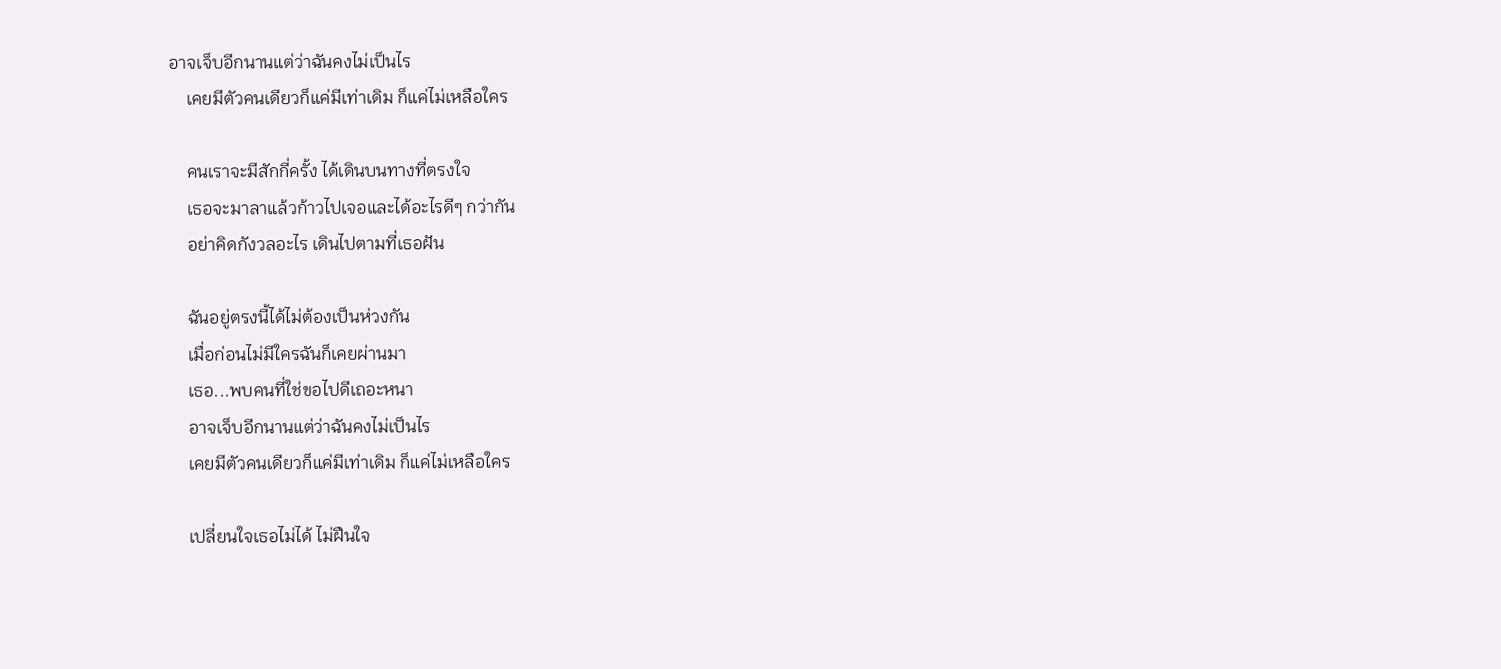อาจเจ็บอีกนานแต่ว่าฉันคงไม่เป็นไร
    เคยมีตัวคนเดียวก็แค่มีเท่าเดิม ก็แค่ไม่เหลือใคร

    คนเราจะมีสักกี่ครั้ง ได้เดินบนทางที่ตรงใจ
    เธอจะมาลาแล้วก้าวไปเจอและได้อะไรดีๆ กว่ากัน
    อย่าคิดกังวลอะไร เดินไปตามที่เธอฝัน

    ฉันอยู่ตรงนี้ได้ไม่ต้องเป็นห่วงกัน
    เมื่อก่อนไม่มีใครฉันก็เคยผ่านมา
    เธอ...พบคนที่ใช่ขอไปดีเถอะหนา
    อาจเจ็บอีกนานแต่ว่าฉันคงไม่เป็นไร
    เคยมีตัวคนเดียวก็แค่มีเท่าเดิม ก็แค่ไม่เหลือใคร

    เปลี่ยนใจเธอไม่ได้ ไม่ฝืนใจ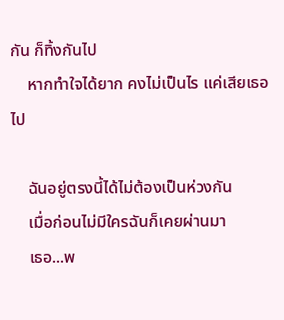กัน ก็ทิ้งกันไป
    หากทำใจได้ยาก คงไม่เป็นไร แค่เสียเธอไป

    ฉันอยู่ตรงนี้ได้ไม่ต้องเป็นห่วงกัน
    เมื่อก่อนไม่มีใครฉันก็เคยผ่านมา
    เธอ...พ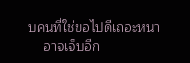บคนที่ใช่ขอไปดีเถอะหนา
    อาจเจ็บอีก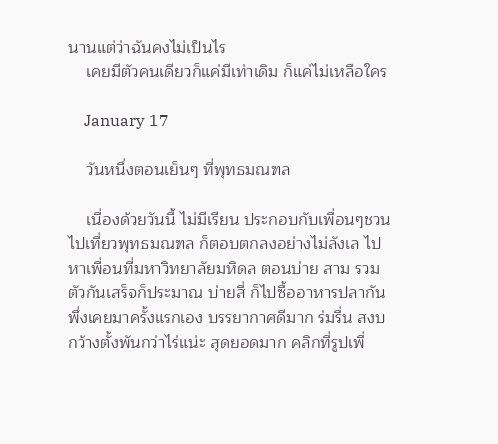นานแต่ว่าฉันคงไม่เป็นไร
    เคยมีตัวคนเดียวก็แค่มีเท่าเดิม ก็แค่ไม่เหลือใคร

    January 17

    วันหนึ่งตอนเย็นๆ ที่พุทธมณฑล

    เนื่องด้วยวันนี้ ไม่มีเรียน ประกอบกับเพื่อนๆชวนไปเที่ยวพุทธมณฑล ก็ตอบตกลงอย่างไม่ลังเล ไปหาเพื่อนที่มหาวิทยาลัยมหิดล ตอนบ่าย สาม รวมตัวกันเสร็จก็ประมาณ บ่ายสี่ ก็ไปซื้ออาหารปลากัน พึ่งเคยมาครั้งแรกเอง บรรยากาศดีมาก ร่มรื่น สงบ กว้างตั้งพันกว่าไร่แน่ะ สุดยอดมาก คลิกที่รูปเพื่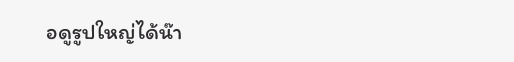อดูรูปใหญ่ได้น๊า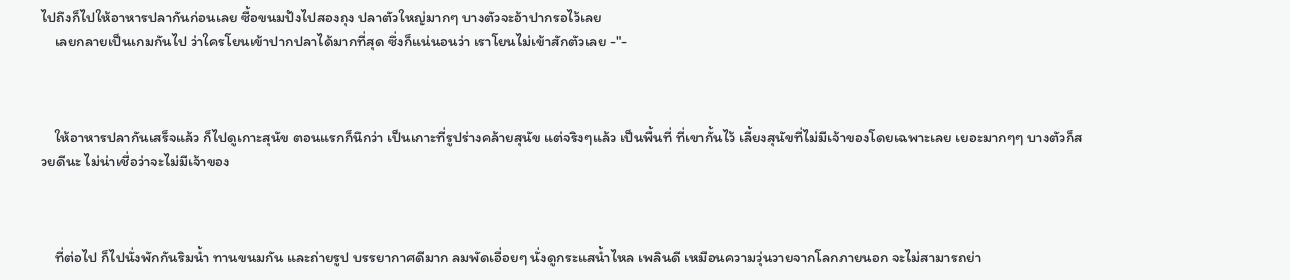ไปถึงก็ไปให้อาหารปลากันก่อนเลย ซื้อขนมปังไปสองถุง ปลาตัวใหญ่มากๆ บางตัวจะอ้าปากรอไว้เลย
    เลยกลายเป็นเกมกันไป ว่าใครโยนเข้าปากปลาได้มากที่สุด ซึ่งก็แน่นอนว่า เราโยนไม่เข้าสักตัวเลย -"-



    ให้อาหารปลากันเสร็จแล้ว ก็ไปดูเกาะสุนัข ตอนแรกก็นึกว่า เป็นเกาะที่รูปร่างคล้ายสุนัข แต่จริงๆแล้ว เป็นพื้นที่ ที่เขากั้นไว้ เลี้ยงสุนัขที่ไม่มีเจ้าของโดยเฉพาะเลย เยอะมากๆๆ บางตัวก็สวยดีนะ ไม่น่าเชื่อว่าจะไม่มีเจ้าของ



    ที่ต่อไป ก็ไปนั่งพักกันริมน้ำ ทานขนมกัน และถ่ายรูป บรรยากาศดีมาก ลมพัดเอื่อยๆ นั่งดูกระแสน้ำไหล เพลินดี เหมือนความวุ่นวายจากโลกภายนอก จะไม่สามารถย่า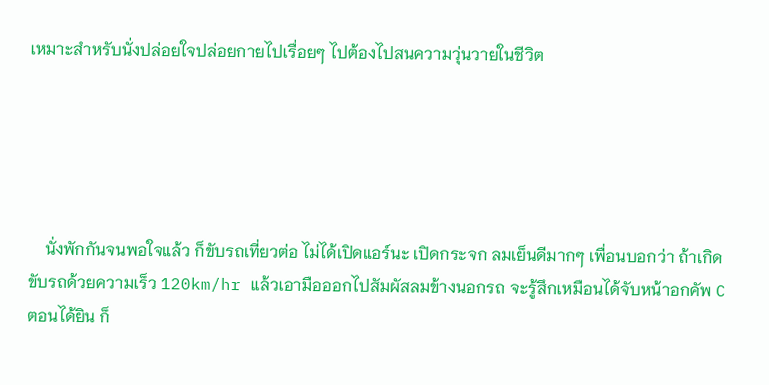เหมาะสำหรับนั่งปล่อยใจปล่อยกายไปเรื่อยๆ ไปต้องไปสนความวุ่นวายในชีวิต





    นั่งพักกันจนพอใจแล้ว ก็ขับรถเที่ยวต่อ ไม่ได้เปิดแอร์นะ เปิดกระจก ลมเย็นดีมากๆ เพื่อนบอกว่า ถ้าเกิดขับรถด้วยความเร็ว 120km/hr แล้วเอามือออกไปสัมผัสลมข้างนอกรถ จะรู้สึกเหมือนได้จับหน้าอกคัพ C ตอนได้ยิน ก็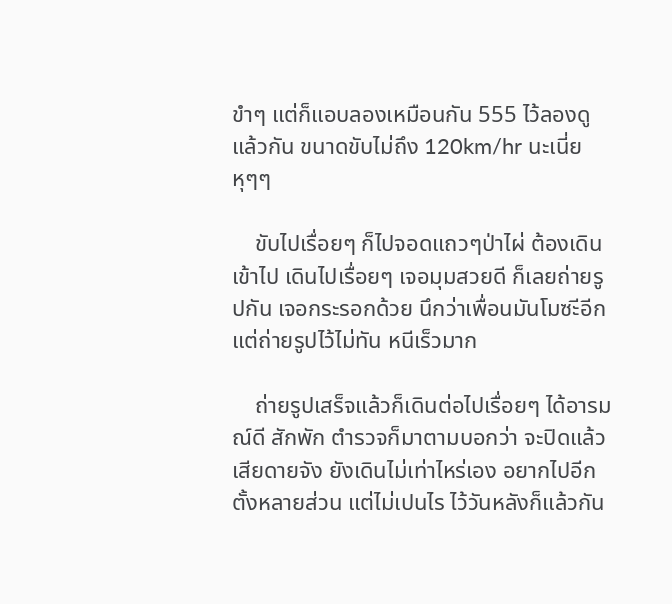ขำๆ แต่ก็แอบลองเหมือนกัน 555 ไว้ลองดูแล้วกัน ขนาดขับไม่ถึง 120km/hr นะเนี่ย หุๆๆ

    ขับไปเรื่อยๆ ก็ไปจอดแถวๆป่าไผ่ ต้องเดินเข้าไป เดินไปเรื่อยๆ เจอมุมสวยดี ก็เลยถ่ายรูปกัน เจอกระรอกด้วย นึกว่าเพื่อนมันโมซะีอีก แต่ถ่ายรูปไว้ไม่ทัน หนีเร็วมาก

    ถ่ายรูปเสร็จแล้วก็เดินต่อไปเรื่อยๆ ได้อารมณ์ดี สักพัก ตำรวจก็มาตามบอกว่า จะปิดแล้ว เสียดายจัง ยังเดินไม่เท่าไหร่เอง อยากไปอีกตั้งหลายส่วน แต่ไม่เปนไร ไว้วันหลังก็แล้วกัน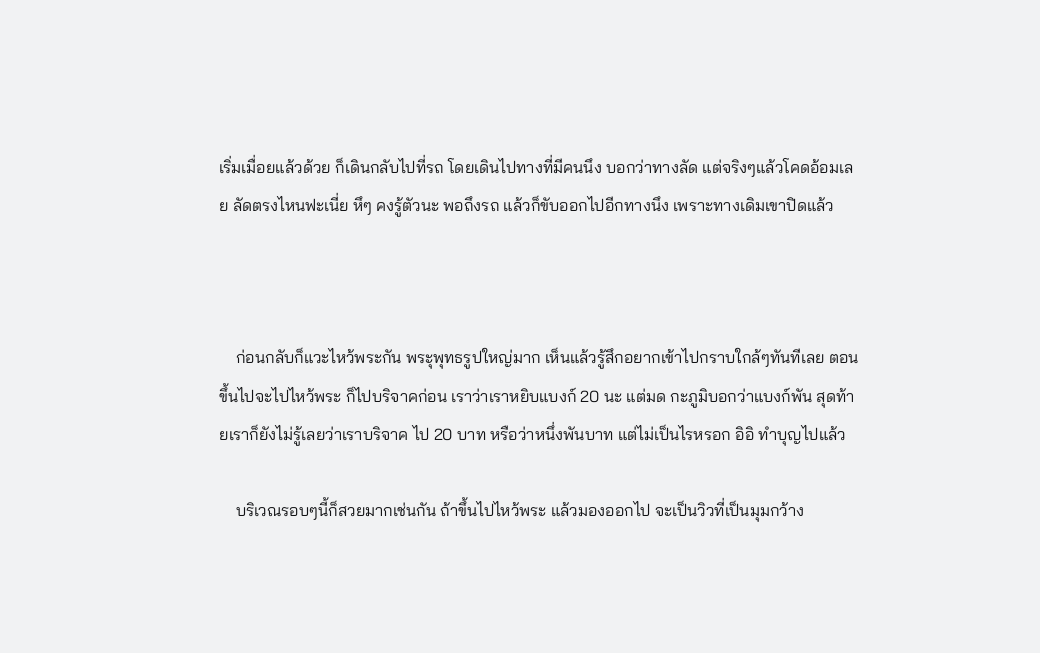เริ่มเมื่อยแล้วด้วย ก็เดินกลับไปที่รถ โดยเดินไปทางที่มีคนนึง บอกว่าทางลัด แต่จริงๆแล้วโคดอ้อมเลย ลัดตรงไหนฟะเนี่ย หึๆ คงรู้ตัวนะ พอถึงรถ แล้วก็ขับออกไปอีกทางนึง เพราะทางเดิมเขาปิดแล้ว



    ก่อนกลับก็แวะไหว้พระกัน พระุพุทธรูปใหญ่มาก เห็นแล้วรู้สึกอยากเข้าไปกราบใกล้ๆทันทีเลย ตอนขึ้นไปจะไปไหว้พระ ก็ไปบริจาคก่อน เราว่าเราหยิบแบงก์ 20 นะ แต่มด กะภูมิบอกว่าแบงก์พัน สุดท้ายเราก็ยังไม่รู้เลยว่าเราบริจาค ไป 20 บาท หรือว่าหนึ่งพันบาท แต่ไม่เป็นไรหรอก อิอิ ทำบุญไปแล้ว

    บริเวณรอบๆนี้ก็สวยมากเช่นกัน ถ้าขึ้นไปไหว้พระ แล้วมองออกไป จะเป็นวิวที่เป็นมุมกว้าง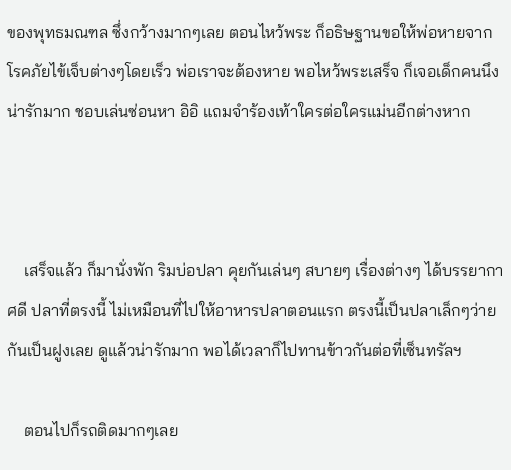ของพุทธมณฑล ซึ่งกว้างมากๆเลย ตอนไหว้พระ ก็อธิษฐานขอให้พ่อหายจากโรคภัยไข้เจ็บต่างๆโดยเร็ว พ่อเราจะต้องหาย พอไหว้พระเสร็จ ก็เจอเด็กคนนึง น่ารักมาก ชอบเล่นซ่อนหา อิอิ แถมจำร้องเท้าใครต่อใครแม่นอีกต่างหาก



    เสร็จแล้ว ก็มานั่งพัก ริมบ่อปลา คุยกันเล่นๆ สบายๆ เรื่องต่างๆ ได้บรรยากาศดี ปลาที่ตรงนี้ ไม่เหมือนที่ไปให้อาหารปลาตอนแรก ตรงนี้เป็นปลาเล็กๆว่ายกันเป็นฝูงเลย ดูแล้วน่ารักมาก พอได้เวลาก็ไปทานข้าวกันต่อที่เซ็นทรัลฯ

    ตอนไปก็รถติดมากๆเลย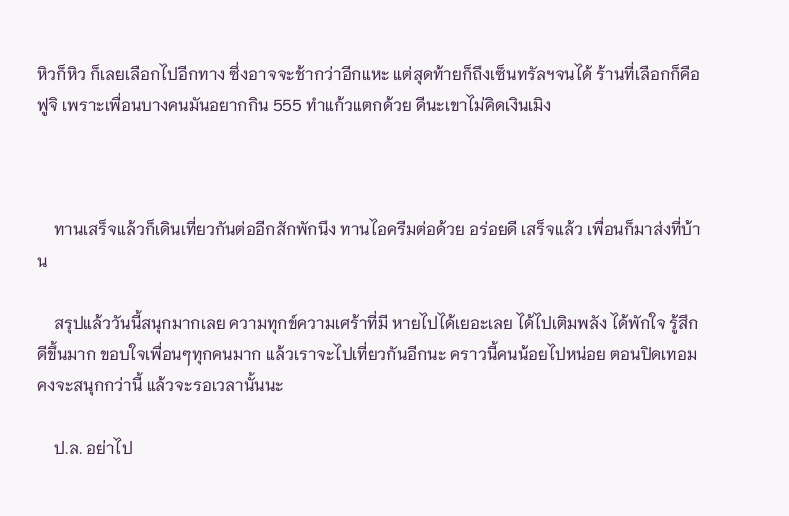หิวก็หิว ก็เลยเลือกไปอีกทาง ซึ่งอาจจะช้ากว่าอีกแหะ แต่สุดท้ายก็ถึงเซ็นทรัลฯจนได้ ร้านที่เลือกก็คือฟูจิ เพราะเพื่อนบางคนมันอยากกิน 555 ทำแก้วแตกด้วย ดีนะเขาไม่คิดเงินเมิง



    ทานเสร็จแล้วก็เดินเที่ยวกันต่ออีกสักพักนึง ทานไอครีมต่อด้วย อร่อยดี เสร็จแล้ว เพื่อนก็มาส่งที่บ้าน

    สรุปแล้ววันนี้สนุกมากเลย ความทุกข์ความเศร้าที่มี หายไปได้เยอะเลย ได้ไปเติมพลัง ได้พักใจ รู้สึกดีขึ้นมาก ขอบใจเพื่อนๆทุกคนมาก แล้วเราจะไปเที่ยวกันอีกนะ คราวนี้คนน้อยไปหน่อย ตอนปิดเทอม คงจะสนุกกว่านี้ แล้วจะรอเวลานั้นนะ

    ป.ล. อย่าไป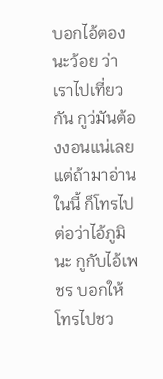บอกไอ้ตองนะว้อย ว่าเราไปเที่ยวกัน กูว่มันต้องงอนแน่เลย แต่ถ้ามาอ่านในนี้ ก็โทรไปต่อว่าไอ้ภูมินะ กูกับไอ้เพชร บอกให้โทรไปชว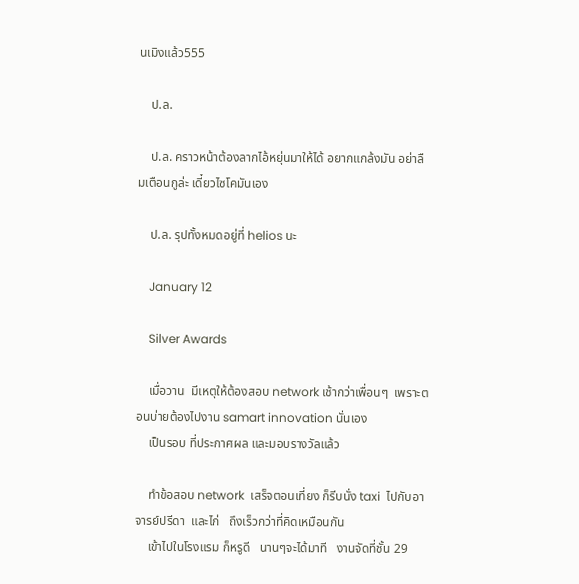นเมิงแล้ว555

    ป.ล.

    ป.ล. คราวหน้าต้องลากไอ้หยุ่นมาให้ได้ อยากแกล้งมัน อย่าลืมเตือนกูล่ะ เดี๋ยวไซโคมันเอง

    ป.ล. รุปทั้งหมดอยู่ที่ helios นะ

    January 12

    Silver Awards

    เมื่อวาน  มีเหตุให้ต้องสอบ network เช้ากว่าเพื่อนๆ  เพราะตอนบ่ายต้องไปงาน samart innovation นั่นเอง
    เป็นรอบ ที่ประกาศผล และมอบรางวัลแล้ว

    ทำข้อสอบ network  เสร็จตอนเที่ยง ก็รีบนั่ง taxi  ไปกับอาจารย์ปรีดา  และไก่   ถึงเร็วกว่าที่คิดเหมือนกัน
    เข้าไปในโรงแรม ก็หรูดี   นานๆจะได้มาที   งานจัดที่ชั้น 29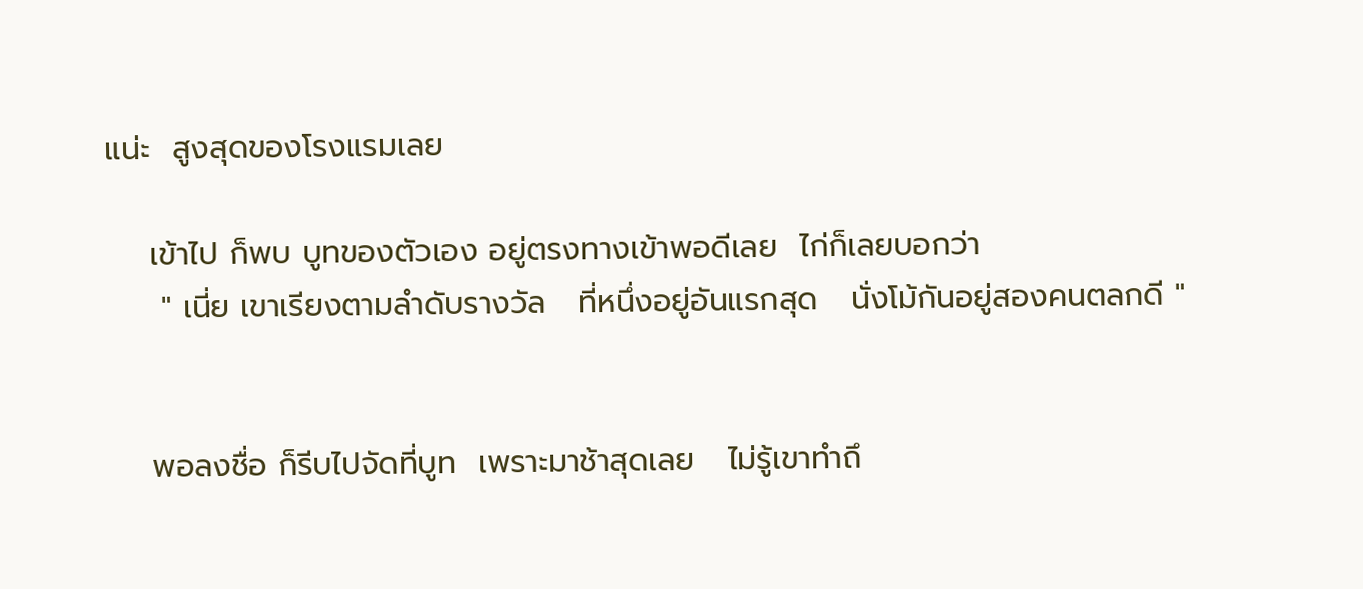แน่ะ  สูงสุดของโรงแรมเลย

    เข้าไป ก็พบ บูทของตัวเอง อยู่ตรงทางเข้าพอดีเลย  ไก่ก็เลยบอกว่า
     " เนี่ย เขาเรียงตามลำดับรางวัล   ที่หนึ่งอยู่อันแรกสุด   นั่งโม้กันอยู่สองคนตลกดี "


    พอลงชื่อ ก็รีบไปจัดที่บูท  เพราะมาช้าสุดเลย   ไม่รู้เขาทำถึ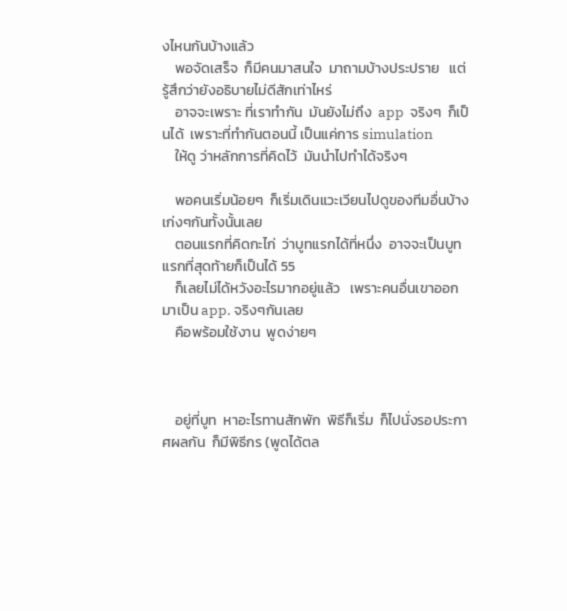งไหนกันบ้างแล้ว
    พอจัดเสร็จ  ก็มีคนมาสนใจ  มาถามบ้างประปราย   แต่รู้สึกว่ายังอธิบายไม่ดีสักเท่าไหร่
    อาจจะเพราะ ที่เราทำกัน  มันยังไม่ถึง  app  จริงๆ  ก็เป็นได้  เพราะที่ทำกันตอนนี้ เป็นแค่การ simulation
    ให้ดู ว่าหลักการที่คิดไว้  มันนำไปทำได้จริงๆ

    พอคนเริ่มน้อยๆ  ก็เริ่มเดินแวะเวียนไปดูของทีมอื่นบ้าง  เก่งๆกันทั้งนั้นเลย
    ตอนแรกที่คิดกะไก่  ว่าบูทแรกได้ที่หนึ่ง  อาจจะเป็นบูทแรกที่สุดท้ายก็เป็นได้ 55
    ก็เลยไม่ได้หวังอะไรมากอยู่แล้ว   เพราะคนอื่นเขาออกมาเป็น app. จริงๆกันเลย
    คือพร้อมใช้งาน  พูดง่ายๆ



    อยู่ที่บูท  หาอะไรทานสักพัก  พิธีก็เริ่ม  ก็ไปนั่งรอประกาศผลกัน  ก็มีพิธีกร (พูดได้ตล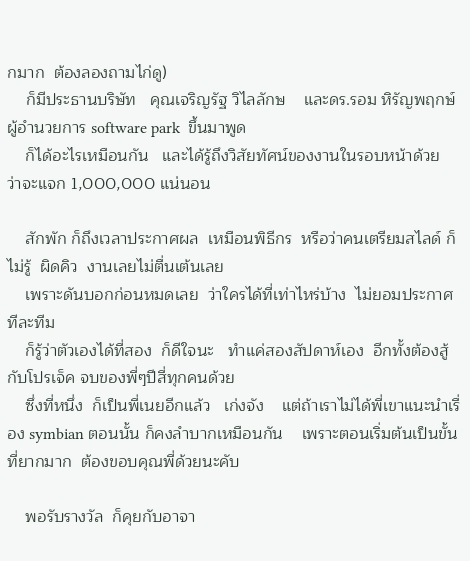กมาก  ต้องลองถามไก่ดู)
    ก็มีประธานบริษัท   คุณเจริญรัฐ วิไลลักษ    และดร.รอม หิรัญพฤกษ์ ผู้อำนวยการ software park  ขึ้นมาพูด
    ก็ได้อะไรเหมือนกัน   และได้รู้ถึงวิสัยทัศน์ของงานในรอบหน้าด้วย    ว่าจะแจก 1,000,000 แน่นอน

    สักพัก ก็ถึงเวลาประกาศผล  เหมือนพิธีกร  หรือว่าคนเตรียมสไลด์ ก็ไม่รู้  ผิดคิว  งานเลยไม่ตื่นเต้นเลย
    เพราะดันบอกก่อนหมดเลย  ว่าใครได้ที่เท่าไหร่บ้าง  ไม่ยอมประกาศทีละทีม
    ก็รู้ว่าตัวเองได้ที่สอง  ก็ดีใจนะ   ทำแค่สองสัปดาห์เอง  อีกทั้งต้องสู้กับโปรเจ็ค จบของพี่ๆปีสี่ทุกคนด้วย
    ซึ่งที่หนึ่ง  ก็เป็นพี่เนยอีกแล้ว   เก่งจัง    แต่ถ้าเราไม่ได้พี่เขาแนะนำเรื่อง symbian ตอนนั้น ก็คงลำบากเหมือนกัน    เพราะตอนเริ่มต้นเป็นขั้นที่ยากมาก  ต้องขอบคุณพี่ด้วยนะคับ

    พอรับรางวัล  ก็คุยกับอาจา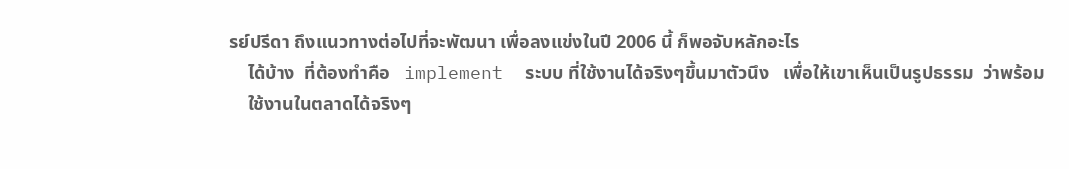รย์ปรีดา ถึงแนวทางต่อไปที่จะพัฒนา เพื่อลงแข่งในปี 2006 นี้ ก็พอจับหลักอะไร
    ได้บ้าง  ที่ต้องทำคือ   implement  ระบบ ที่ใช้งานได้จริงๆขึ้นมาตัวนึง   เพื่อให้เขาเห็นเป็นรูปธรรม  ว่าพร้อม
    ใช้งานในตลาดได้จริงๆ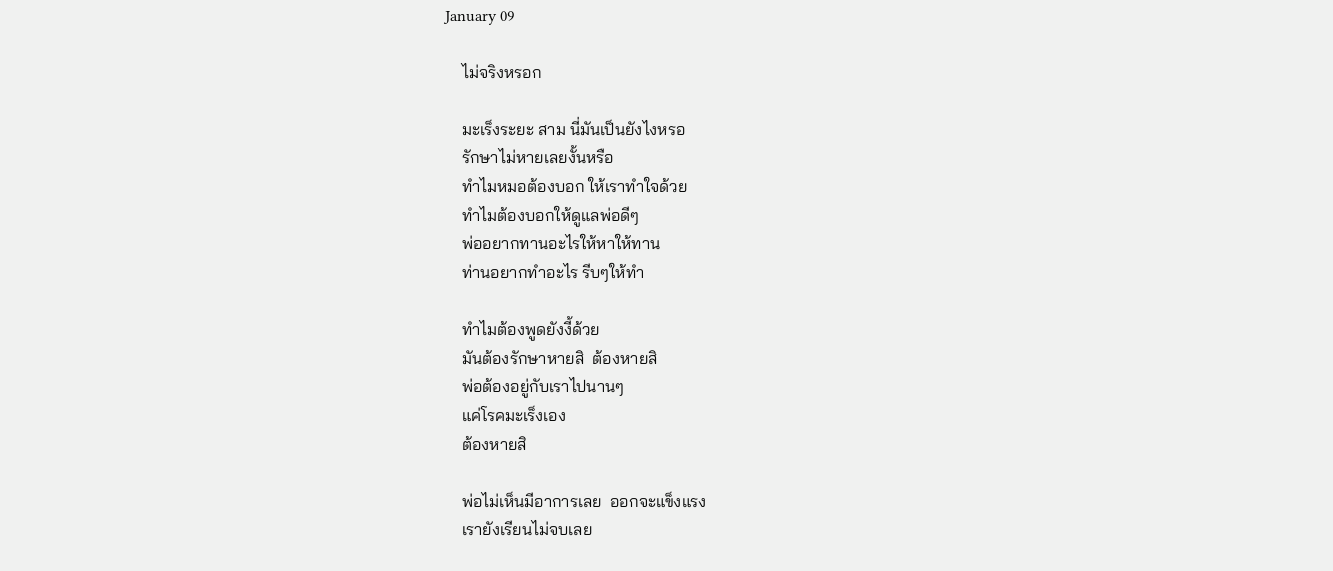January 09

    ไม่จริงหรอก

    มะเร็งระยะ สาม นี่มันเป็นยังไงหรอ
    รักษาไม่หายเลยงั้นหรือ
    ทำไมหมอต้องบอก ให้เราทำใจด้วย
    ทำไมต้องบอกให้ดูแลพ่อดีๆ
    พ่ออยากทานอะไรให้หาให้ทาน
    ท่านอยากทำอะไร รีบๆให้ทำ

    ทำไมต้องพูดยังงี้ด้วย
    มันต้องรักษาหายสิ  ต้องหายสิ
    พ่อต้องอยู่กับเราไปนานๆ
    แค่โรคมะเร็งเอง
    ต้องหายสิ

    พ่อไม่เห็นมีอาการเลย  ออกจะแข็งแรง
    เรายังเรียนไม่จบเลย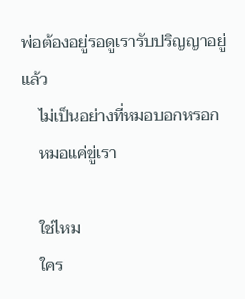พ่อต้องอยู่รอดูเรารับปริญญาอยู่แล้ว
    ไม่เป็นอย่างที่หมอบอกหรอก
    หมอแค่ขู่เรา

    ใช่ไหม
    ใคร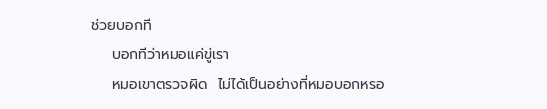ช่วยบอกที
    บอกทีว่าหมอแค่ขู่เรา
    หมอเขาตรวจผิด  ไม่ได้เป็นอย่างที่หมอบอกหรอ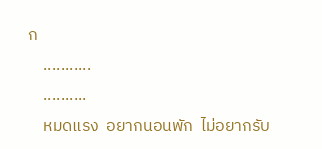ก
    ...........
    ..........
    หมดแรง  อยากนอนพัก  ไม่อยากรับ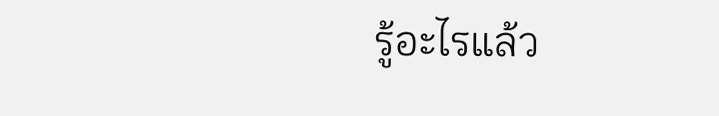รู้อะไรแล้ว